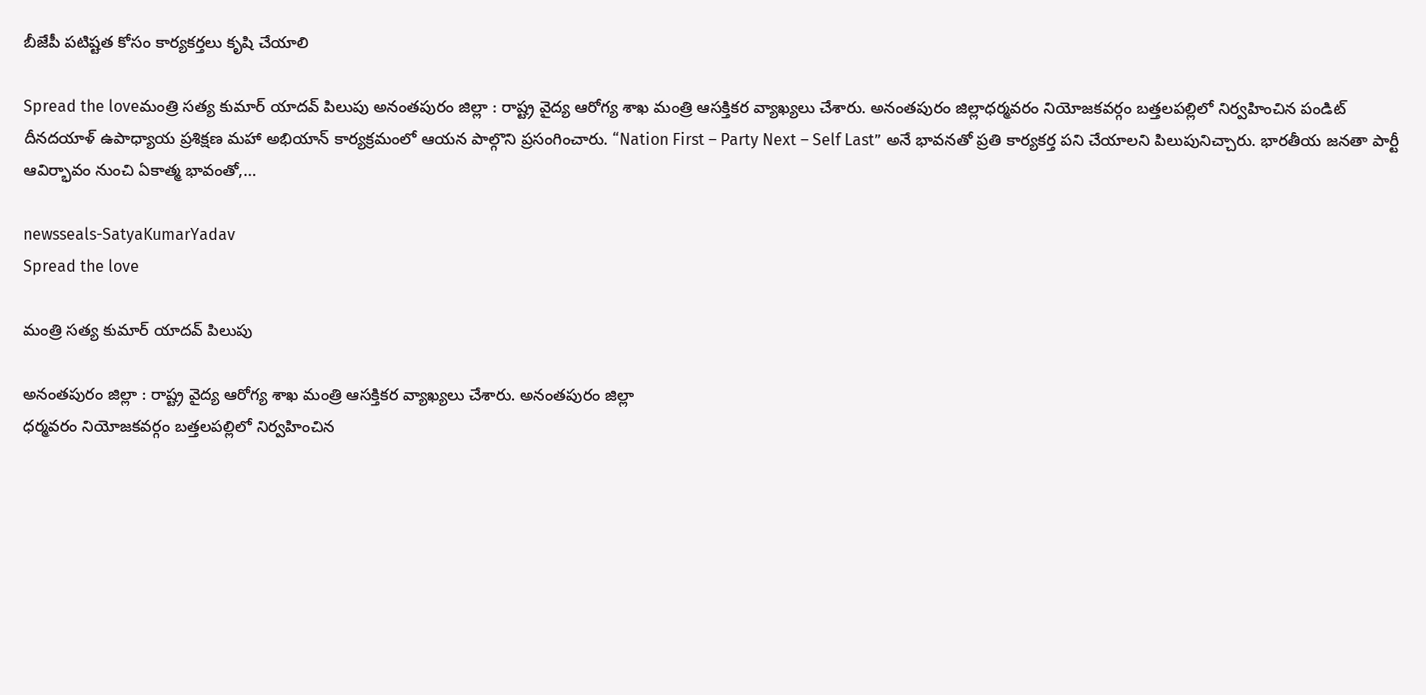బీజేపీ ప‌టిష్ట‌త కోసం కార్య‌క‌ర్త‌లు కృషి చేయాలి

Spread the loveమంత్రి స‌త్య కుమార్ యాద‌వ్ పిలుపు అనంత‌పురం జిల్లా : రాష్ట్ర వైద్య ఆరోగ్య శాఖ మంత్రి ఆస‌క్తిక‌ర వ్యాఖ్య‌లు చేశారు. అనంత‌పురం జిల్లాధర్మవరం నియోజకవర్గం బత్తలపల్లిలో నిర్వహించిన పండిట్ దీనదయాళ్ ఉపాధ్యాయ ప్రశిక్షణ మహా అభియాన్ కార్యక్రమంలో ఆయ‌న పాల్గొని ప్ర‌సంగించారు. “Nation First – Party Next – Self Last” అనే భావనతో ప్రతి కార్యకర్త పని చేయాలని పిలుపునిచ్చారు. భారతీయ జనతా పార్టీ ఆవిర్భావం నుంచి ఏకాత్మ భావంతో,…

newsseals-SatyaKumarYadav
Spread the love

మంత్రి స‌త్య కుమార్ యాద‌వ్ పిలుపు

అనంత‌పురం జిల్లా : రాష్ట్ర వైద్య ఆరోగ్య శాఖ మంత్రి ఆస‌క్తిక‌ర వ్యాఖ్య‌లు చేశారు. అనంత‌పురం జిల్లా
ధర్మవరం నియోజకవర్గం బత్తలపల్లిలో నిర్వహించిన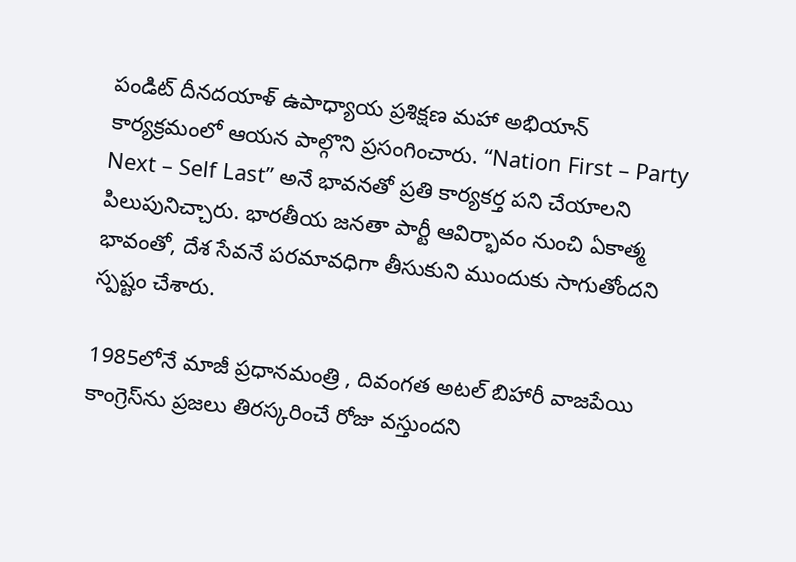పండిట్ దీనదయాళ్ ఉపాధ్యాయ ప్రశిక్షణ మహా అభియాన్ కార్యక్రమంలో ఆయ‌న పాల్గొని ప్ర‌సంగించారు. “Nation First – Party Next – Self Last” అనే భావనతో ప్రతి కార్యకర్త పని చేయాలని పిలుపునిచ్చారు. భారతీయ జనతా పార్టీ ఆవిర్భావం నుంచి ఏకాత్మ భావంతో, దేశ సేవనే పరమావధిగా తీసుకుని ముందుకు సాగుతోందని స్ప‌ష్టం చేశారు.

1985లోనే మాజీ ప్రధానమంత్రి , దివంగ‌త‌ అటల్ బిహారీ వాజపేయి కాంగ్రెస్‌ను ప్రజలు తిరస్కరించే రోజు వస్తుందని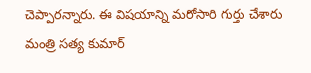చెప్పారన్నారు. ఈ విష‌యాన్ని మ‌రోసారి గుర్తు చేశారు మంత్రి స‌త్య కుమార్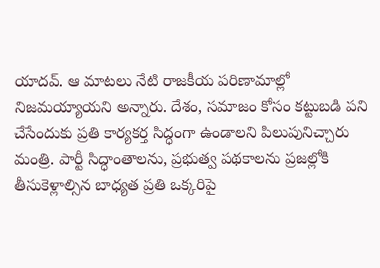యాద‌వ్. ఆ మాటలు నేటి రాజకీయ పరిణామాల్లో నిజమయ్యాయని అన్నారు. దేశం, సమాజం కోసం కట్టుబడి పని చేసేందుకు ప్రతి కార్యకర్త సిద్ధంగా ఉండాలని పిలుపునిచ్చారు మంత్రి. పార్టీ సిద్ధాంతాలను, ప్రభుత్వ పథకాలను ప్రజల్లోకి తీసుకెళ్లాల్సిన బాధ్య‌త ప్ర‌తి ఒక్క‌రిపై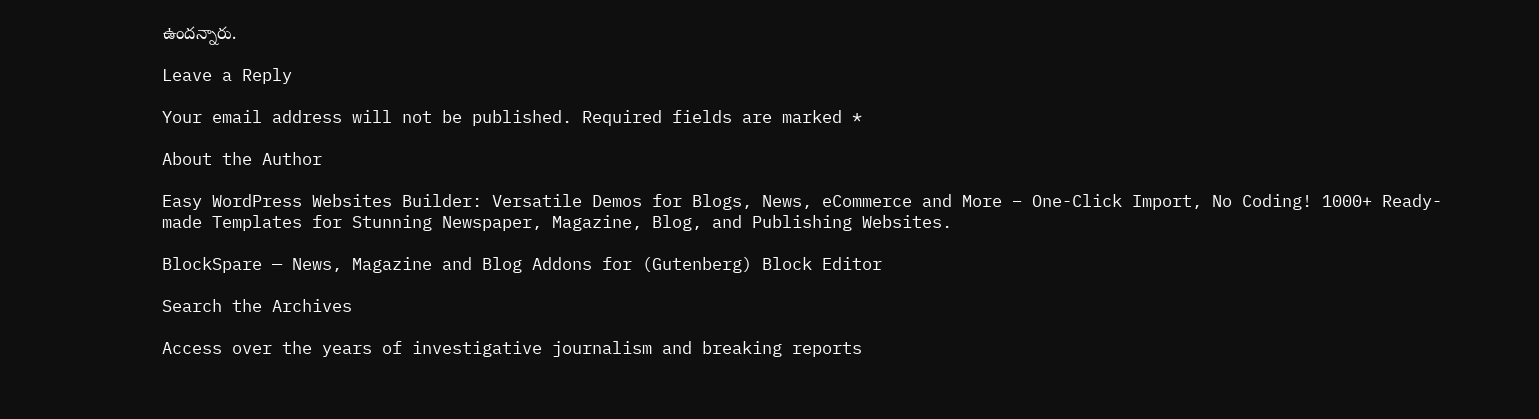ఉంద‌న్నారు.

Leave a Reply

Your email address will not be published. Required fields are marked *

About the Author

Easy WordPress Websites Builder: Versatile Demos for Blogs, News, eCommerce and More – One-Click Import, No Coding! 1000+ Ready-made Templates for Stunning Newspaper, Magazine, Blog, and Publishing Websites.

BlockSpare — News, Magazine and Blog Addons for (Gutenberg) Block Editor

Search the Archives

Access over the years of investigative journalism and breaking reports